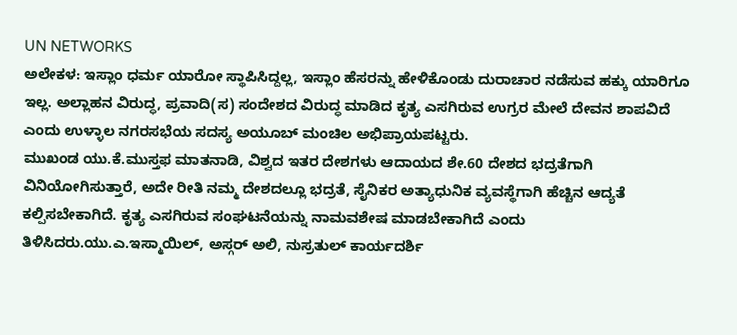UN NETWORKS
ಅಲೇಕಳ: ಇಸ್ಲಾಂ ಧರ್ಮ ಯಾರೋ ಸ್ಥಾಪಿಸಿದ್ದಲ್ಲ, ಇಸ್ಲಾಂ ಹೆಸರನ್ನು ಹೇಳಿಕೊಂಡು ದುರಾಚಾರ ನಡೆಸುವ ಹಕ್ಕು ಯಾರಿಗೂ ಇಲ್ಲ. ಅಲ್ಲಾಹನ ವಿರುದ್ಧ, ಪ್ರವಾದಿ(ಸ) ಸಂದೇಶದ ವಿರುದ್ಧ ಮಾಡಿದ ಕೃತ್ಯ ಎಸಗಿರುವ ಉಗ್ರರ ಮೇಲೆ ದೇವನ ಶಾಪವಿದೆ ಎಂದು ಉಳ್ಳಾಲ ನಗರಸಭೆಯ ಸದಸ್ಯ ಅಯೂಬ್ ಮಂಚಿಲ ಅಭಿಪ್ರಾಯಪಟ್ಟರು.
ಮುಖಂಡ ಯು.ಕೆ.ಮುಸ್ತಫ ಮಾತನಾಡಿ, ವಿಶ್ವದ ಇತರ ದೇಶಗಳು ಆದಾಯದ ಶೇ.60 ದೇಶದ ಭದ್ರತೆಗಾಗಿ ವಿನಿಯೋಗಿಸುತ್ತಾರೆ, ಅದೇ ರೀತಿ ನಮ್ಮ ದೇಶದಲ್ಲೂ ಭದ್ರತೆ, ಸೈನಿಕರ ಅತ್ಯಾಧುನಿಕ ವ್ಯವಸ್ಥೆಗಾಗಿ ಹೆಚ್ಚಿನ ಆದ್ಯತೆ ಕಲ್ಪಿಸಬೇಕಾಗಿದೆ. ಕೃತ್ಯ ಎಸಗಿರುವ ಸಂಘಟನೆಯನ್ನು ನಾಮವಶೇಷ ಮಾಡಬೇಕಾಗಿದೆ ಎಂದು ತಿಳಿಸಿದರು.ಯು.ಎ.ಇಸ್ಮಾಯಿಲ್, ಅಸ್ಗರ್ ಅಲಿ, ನುಸ್ರತುಲ್ ಕಾರ್ಯದರ್ಶಿ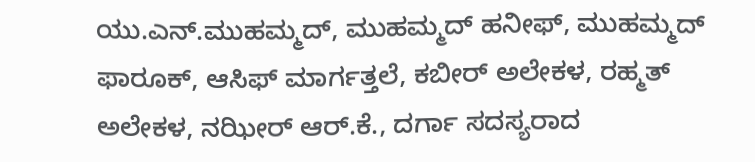ಯು.ಎನ್.ಮುಹಮ್ಮದ್, ಮುಹಮ್ಮದ್ ಹನೀಫ್, ಮುಹಮ್ಮದ್ ಫಾರೂಕ್, ಆಸಿಫ್ ಮಾರ್ಗತ್ತಲೆ, ಕಬೀರ್ ಅಲೇಕಳ, ರಹ್ಮತ್ ಅಲೇಕಳ, ನಝೀರ್ ಆರ್.ಕೆ., ದರ್ಗಾ ಸದಸ್ಯರಾದ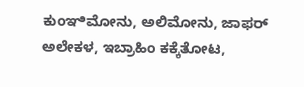ಕುಂಞಿಮೋನು, ಅಲಿಮೋನು, ಜಾಫರ್ ಅಲೇಕಳ, ಇಬ್ರಾಹಿಂ ಕಕ್ಕೆತೋಟ,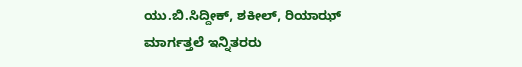ಯು.ಬಿ.ಸಿದ್ದೀಕ್, ಶಕೀಲ್, ರಿಯಾಝ್ ಮಾರ್ಗತ್ತಲೆ ಇನ್ನಿತರರು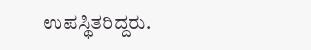ಉಪಸ್ಥಿತರಿದ್ದರು.